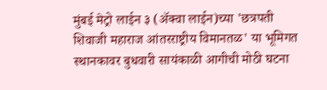मुंबई मेट्रो लाईन ३ (ॲक्वा लाईन)च्या 'छत्रपती शिवाजी महाराज आंतरराष्ट्रीय विमानतळ' या भूमिगत स्थानकावर बुधवारी सायंकाळी आगीची मोठी घटना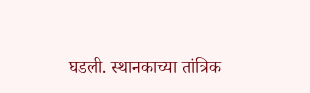घडली. स्थानकाच्या तांत्रिक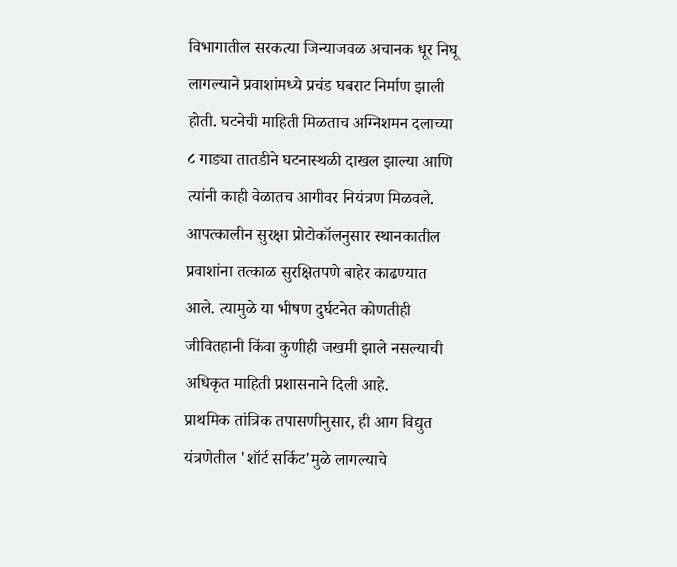विभागातील सरकत्या जिन्याजवळ अचानक धूर निघू लागल्याने प्रवाशांमध्ये प्रचंड घबराट निर्माण झाली होती. घटनेची माहिती मिळताच अग्निशमन दलाच्या ८ गाड्या तातडीने घटनास्थळी दाखल झाल्या आणि त्यांनी काही वेळातच आगीवर नियंत्रण मिळवले. आपत्कालीन सुरक्षा प्रोटोकॉलनुसार स्थानकातील प्रवाशांना तत्काळ सुरक्षितपणे बाहेर काढण्यात आले. त्यामुळे या भीषण दुर्घटनेत कोणतीही जीवितहानी किंवा कुणीही जखमी झाले नसल्याची अधिकृत माहिती प्रशासनाने दिली आहे.
प्राथमिक तांत्रिक तपासणीनुसार, ही आग विद्युत यंत्रणेतील 'शॉर्ट सर्किट'मुळे लागल्याचे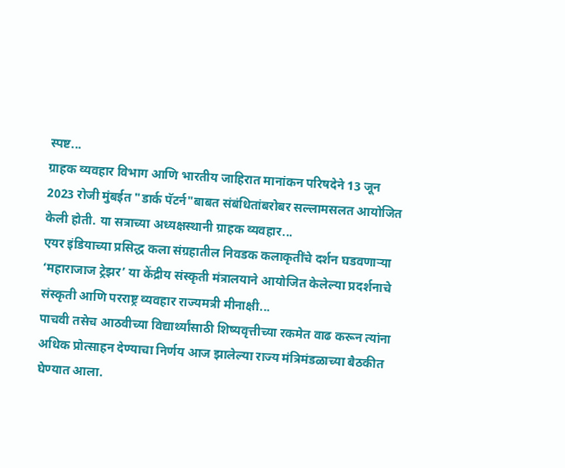स्पष्ट...
ग्राहक व्यवहार विभाग आणि भारतीय जाहिरात मानांकन परिषदेने 13 जून 2023 रोजी मुंबईत "डार्क पॅटर्न"बाबत संबंधितांबरोबर सल्लामसलत आयोजित केली होती. या सत्राच्या अध्यक्षस्थानी ग्राहक व्यवहार...
एयर इंडियाच्या प्रसिद्ध कला संग्रहातील निवडक कलाकृतींचे दर्शन घडवणाऱ्या ‘महाराजाज ट्रेझर’ या केंद्रीय संस्कृती मंत्रालयाने आयोजित केलेल्या प्रदर्शनाचे संस्कृती आणि परराष्ट्र व्यवहार राज्यमत्री मीनाक्षी...
पाचवी तसेच आठवीच्या विद्यार्थ्यांसाठी शिष्यवृत्तीच्या रकमेत वाढ करून त्यांना अधिक प्रोत्साहन देण्याचा निर्णय आज झालेल्या राज्य मंत्रिमंडळाच्या बैठकीत घेण्यात आला.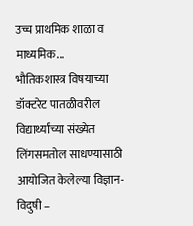उच्च प्राथमिक शाळा व माध्यमिक...
भौतिकशास्त्र विषयाच्या डॉक्टरेट पातळीवरील विद्यार्थ्यांच्या संख्येत लिंगसमतोल साधण्यासाठी आयोजित केलेल्या विज्ञान-विदुषी –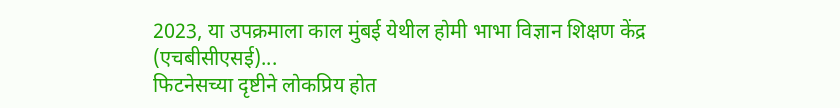2023, या उपक्रमाला काल मुंबई येथील होमी भाभा विज्ञान शिक्षण केंद्र (एचबीसीएसई)...
फिटनेसच्या दृष्टीने लोकप्रिय होत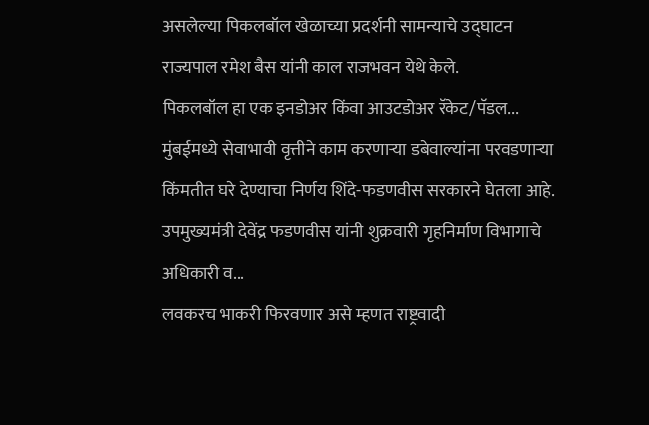असलेल्या पिकलबॉल खेळाच्या प्रदर्शनी सामन्याचे उद्घाटन राज्यपाल रमेश बैस यांनी काल राजभवन येथे केले.
पिकलबॉल हा एक इनडोअर किंवा आउटडोअर रॅकेट/पॅडल...
मुंबईमध्ये सेवाभावी वृत्तीने काम करणाऱ्या डबेवाल्यांना परवडणाऱ्या किंमतीत घरे देण्याचा निर्णय शिंदे-फडणवीस सरकारने घेतला आहे. उपमुख्यमंत्री देवेंद्र फडणवीस यांनी शुक्रवारी गृहनिर्माण विभागाचे अधिकारी व...
लवकरच भाकरी फिरवणार असे म्हणत राष्ट्रवादी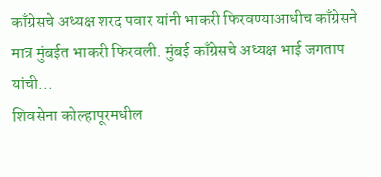काँग्रेसचे अध्यक्ष शरद पवार यांनी भाकरी फिरवण्याआधीच काँग्रेसने मात्र मुंबईत भाकरी फिरवली. मुंबई काँग्रेसचे अध्यक्ष भाई जगताप यांची...
शिवसेना कोल्हापूरमधील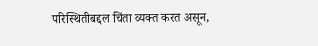परिस्थितीबद्दल चिंता व्यक्त करत असून,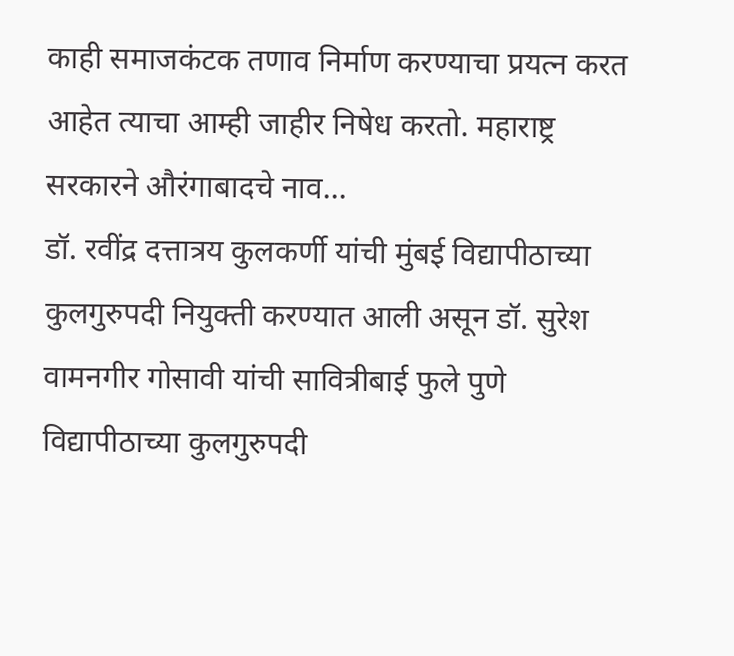काही समाजकंटक तणाव निर्माण करण्याचा प्रयत्न करत आहेत त्याचा आम्ही जाहीर निषेध करतो. महाराष्ट्र सरकारने औरंगाबादचे नाव...
डॉ. रवींद्र दत्तात्रय कुलकर्णी यांची मुंबई विद्यापीठाच्या कुलगुरुपदी नियुक्ती करण्यात आली असून डॉ. सुरेश वामनगीर गोसावी यांची सावित्रीबाई फुले पुणे विद्यापीठाच्या कुलगुरुपदी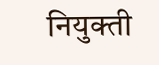नियुक्ती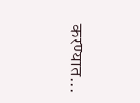करण्यात...